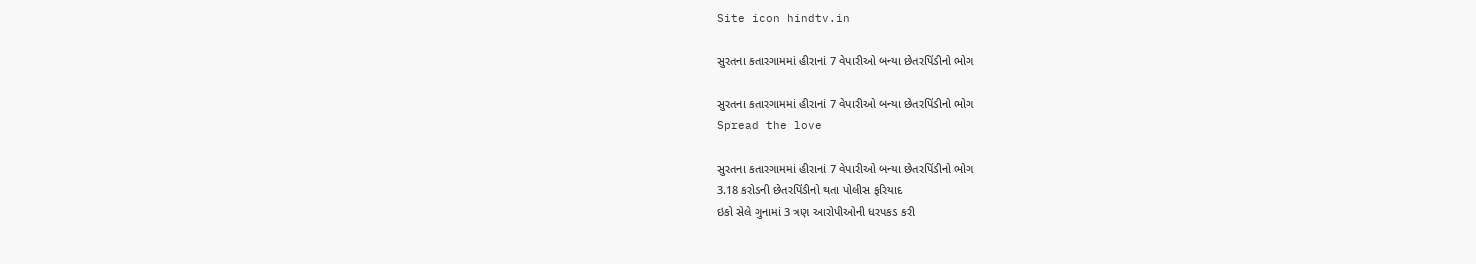Site icon hindtv.in

સુરતના કતારગામમાં હીરાનાં 7 વેપારીઓ બન્યા છેતરપિંડીનો ભોગ

સુરતના કતારગામમાં હીરાનાં 7 વેપારીઓ બન્યા છેતરપિંડીનો ભોગ
Spread the love

સુરતના કતારગામમાં હીરાનાં 7 વેપારીઓ બન્યા છેતરપિંડીનો ભોગ
3.18 કરોડની છેતરપિંડીનો થતા પોલીસ ફરિયાદ
ઇકો સેલે ગુનામાં 3 ત્રણ આરોપીઓની ધરપકડ કરી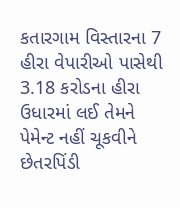કતારગામ વિસ્તારના 7 હીરા વેપારીઓ પાસેથી 3.18 કરોડના હીરા ઉધારમાં લઈ તેમને પેમેન્ટ નહીં ચૂકવીને છેતરપિંડી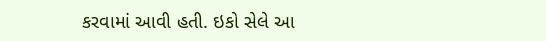કરવામાં આવી હતી. ઇકો સેલે આ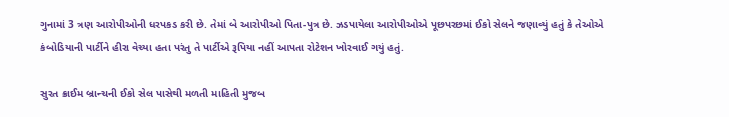ગુનામાં 3 ત્રણ આરોપીઓની ધરપકડ કરી છે. તેમાં બે આરોપીઓ પિતા-પુત્ર છે. ઝડપાયેલા આરોપીઓએ પૂછપરછમાં ઈકો સેલને જણાવ્યું હતું કે તેઓએ કંબોડિયાની પાર્ટીને હીરા વેચ્યા હતા પરંતુ તે પાર્ટીએ રૂપિયા નહીં આપતા રોટેશન ખોરવાઈ ગયું હતું.

સુરત ક્રાઈમ બ્રાન્ચની ઈકો સેલ પાસેથી મળતી માહિતી મુજબ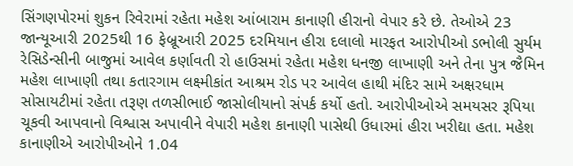સિંગણપોરમાં શુકન રિવેરામાં રહેતા મહેશ આંબારામ કાનાણી હીરાનો વેપાર કરે છે. તેઓએ 23 જાન્યૂઆરી 2025થી 16 ફેબ્રૂઆરી 2025 દરમિયાન હીરા દલાલો મારફત આરોપીઓ ડભોલી સુર્યમ રેસિડેન્સીની બાજુમાં આવેલ કર્ણાવતી રો હાઉસમાં રહેતા મહેશ ધનજી લાખાણી અને તેના પુત્ર જૈમિન મહેશ લાખાણી તથા કતારગામ લક્ષ્મીકાંત આશ્રમ રોડ પર આવેલ હાથી મંદિર સામે અક્ષરધામ સોસાયટીમાં રહેતા તરૂણ તળસીભાઈ જાસોલીયાનો સંપર્ક કર્યો હતો. આરોપીઓએ સમયસર રૂપિયા ચૂકવી આપવાનો વિશ્વાસ અપાવીને વેપારી મહેશ કાનાણી પાસેથી ઉધારમાં હીરા ખરીદ્યા હતા. મહેશ કાનાણીએ આરોપીઓને 1.04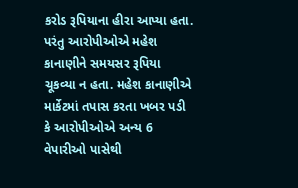કરોડ રૂપિયાના હીરા આપ્યા હતા. પરંતુ આરોપીઓએ મહેશ કાનાણીને સમયસર રૂપિયા ચૂકવ્યા ન હતા. મહેશ કાનાણીએ માર્કેટમાં તપાસ કરતા ખબર પડી કે આરોપીઓએ અન્ય 6 વેપારીઓ પાસેથી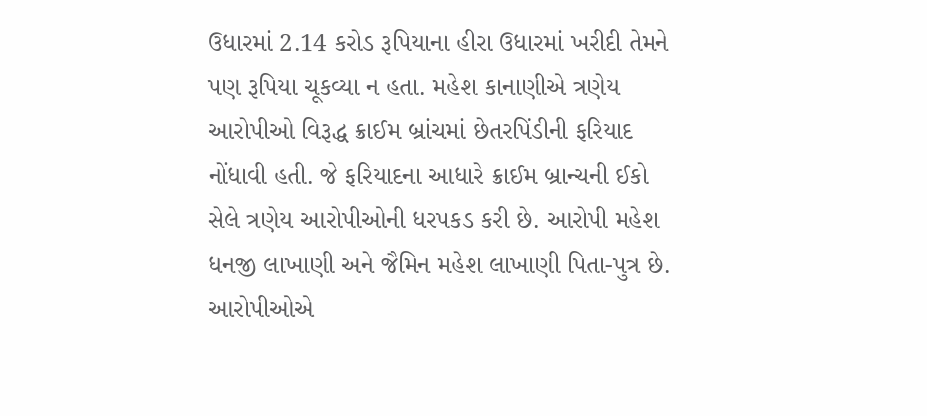ઉધારમાં 2.14 કરોડ રૂપિયાના હીરા ઉધારમાં ખરીદી તેમને પણ રૂપિયા ચૂકવ્યા ન હતા. મહેશ કાનાણીએ ત્રણેય આરોપીઓ વિરૂદ્ધ ક્રાઈમ બ્રાંચમાં છેતરપિંડીની ફરિયાદ નોંધાવી હતી. જે ફરિયાદના આધારે ક્રાઈમ બ્રાન્ચની ઈકો સેલે ત્રણેય આરોપીઓની ધરપકડ કરી છે. આરોપી મહેશ ધનજી લાખાણી અને જૈમિન મહેશ લાખાણી પિતા-પુત્ર છે. આરોપીઓએ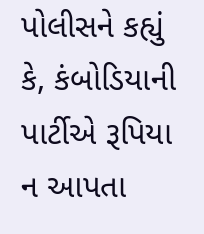પોલીસને કહ્યું કે, કંબોડિયાની પાર્ટીએ રૂપિયા ન આપતા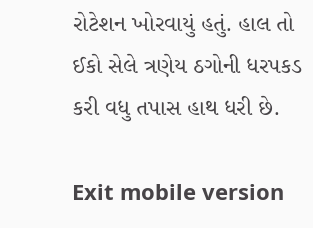રોટેશન ખોરવાયું હતું. હાલ તો ઈકો સેલે ત્રણેય ઠગોની ધરપકડ કરી વધુ તપાસ હાથ ધરી છે.

Exit mobile version